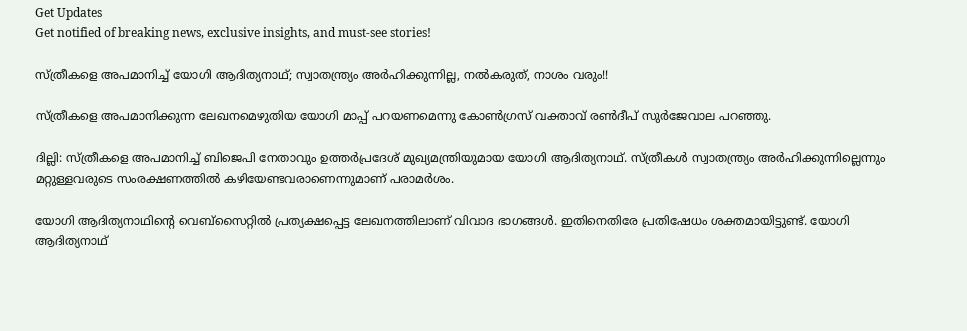Get Updates
Get notified of breaking news, exclusive insights, and must-see stories!

സ്ത്രീകളെ അപമാനിച്ച് യോഗി ആദിത്യനാഥ്; സ്വാതന്ത്ര്യം അര്‍ഹിക്കുന്നില്ല, നല്‍കരുത്, നാശം വരും!!

സ്ത്രീകളെ അപമാനിക്കുന്ന ലേഖനമെഴുതിയ യോഗി മാപ്പ് പറയണമെന്നു കോണ്‍ഗ്രസ് വക്താവ് രണ്‍ദീപ് സുര്‍ജേവാല പറഞ്ഞു.

ദില്ലി: സ്ത്രീകളെ അപമാനിച്ച് ബിജെപി നേതാവും ഉത്തര്‍പ്രദേശ് മുഖ്യമന്ത്രിയുമായ യോഗി ആദിത്യനാഥ്. സ്ത്രീകള്‍ സ്വാതന്ത്ര്യം അര്‍ഹിക്കുന്നില്ലെന്നും മറ്റുള്ളവരുടെ സംരക്ഷണത്തില്‍ കഴിയേണ്ടവരാണെന്നുമാണ് പരാമര്‍ശം.

യോഗി ആദിത്യനാഥിന്റെ വെബ്‌സൈറ്റില്‍ പ്രത്യക്ഷപ്പെട്ട ലേഖനത്തിലാണ് വിവാദ ഭാഗങ്ങള്‍. ഇതിനെതിരേ പ്രതിഷേധം ശക്തമായിട്ടുണ്ട്. യോഗി ആദിത്യനാഥ്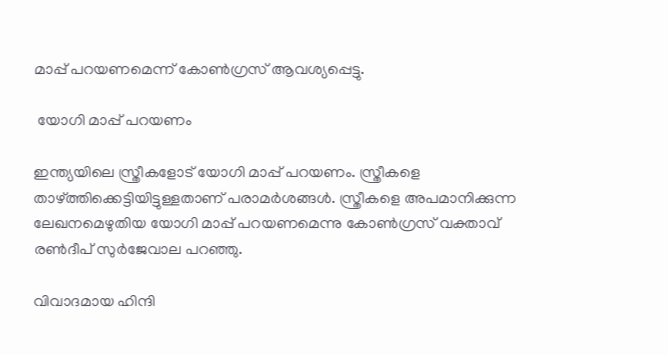മാപ്പ് പറയണമെന്ന് കോണ്‍ഗ്രസ് ആവശ്യപ്പെട്ടു.

 യോഗി മാപ്പ് പറയണം

ഇന്ത്യയിലെ സ്ത്രീകളോട് യോഗി മാപ്പ് പറയണം. സ്ത്രീകളെ താഴ്ത്തിക്കെട്ടിയിട്ടുള്ളതാണ് പരാമര്‍ശങ്ങള്‍. സ്ത്രീകളെ അപമാനിക്കുന്ന ലേഖനമെഴുതിയ യോഗി മാപ്പ് പറയണമെന്നു കോണ്‍ഗ്രസ് വക്താവ് രണ്‍ദീപ് സുര്‍ജേവാല പറഞ്ഞു.

വിവാദമായ ഹിന്ദി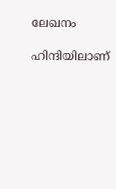ലേഖനം

ഹിന്ദിയിലാണ്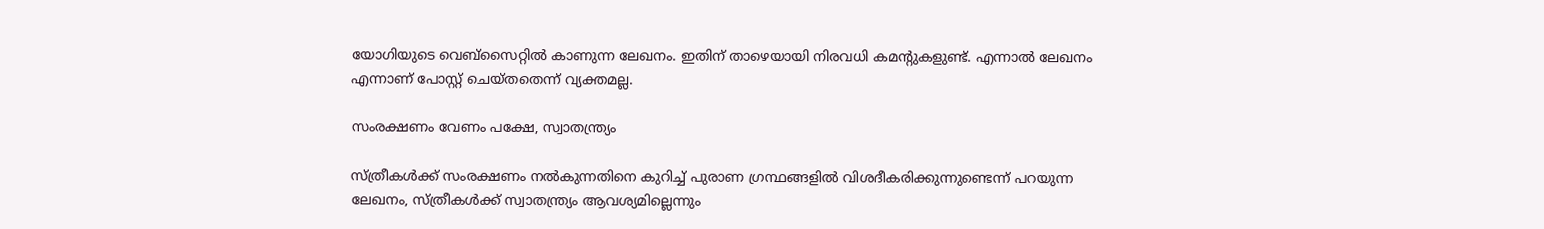യോഗിയുടെ വെബ്‌സൈറ്റില്‍ കാണുന്ന ലേഖനം. ഇതിന് താഴെയായി നിരവധി കമന്റുകളുണ്ട്. എന്നാല്‍ ലേഖനം എന്നാണ് പോസ്റ്റ് ചെയ്തതെന്ന് വ്യക്തമല്ല.

സംരക്ഷണം വേണം പക്ഷേ, സ്വാതന്ത്ര്യം

സ്ത്രീകള്‍ക്ക് സംരക്ഷണം നല്‍കുന്നതിനെ കുറിച്ച് പുരാണ ഗ്രന്ഥങ്ങളില്‍ വിശദീകരിക്കുന്നുണ്ടെന്ന് പറയുന്ന ലേഖനം, സ്ത്രീകള്‍ക്ക് സ്വാതന്ത്ര്യം ആവശ്യമില്ലെന്നും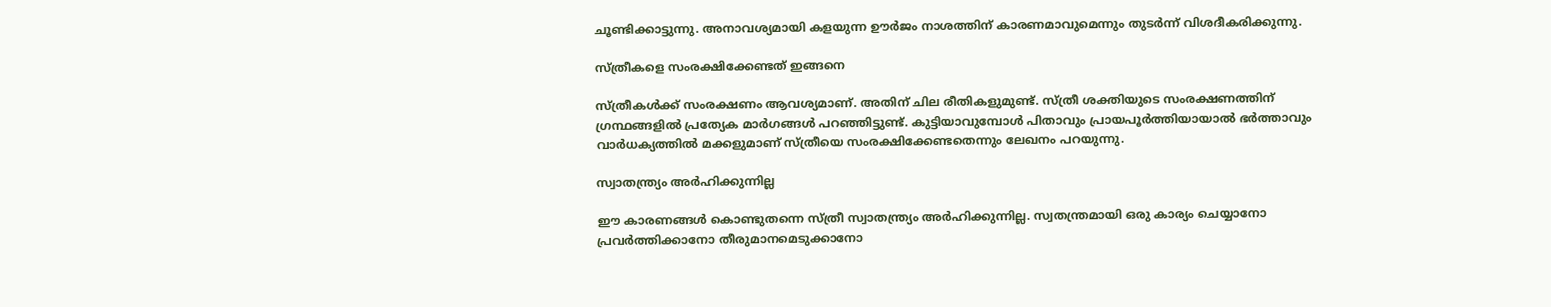ചൂണ്ടിക്കാട്ടുന്നു. അനാവശ്യമായി കളയുന്ന ഊര്‍ജം നാശത്തിന് കാരണമാവുമെന്നും തുടര്‍ന്ന് വിശദീകരിക്കുന്നു.

സ്ത്രീകളെ സംരക്ഷിക്കേണ്ടത് ഇങ്ങനെ

സ്ത്രീകള്‍ക്ക് സംരക്ഷണം ആവശ്യമാണ്. അതിന് ചില രീതികളുമുണ്ട്. സ്ത്രീ ശക്തിയുടെ സംരക്ഷണത്തിന് ഗ്രന്ഥങ്ങളില്‍ പ്രത്യേക മാര്‍ഗങ്ങള്‍ പറഞ്ഞിട്ടുണ്ട്. കുട്ടിയാവുമ്പോള്‍ പിതാവും പ്രായപൂര്‍ത്തിയായാല്‍ ഭര്‍ത്താവും വാര്‍ധക്യത്തില്‍ മക്കളുമാണ് സ്ത്രീയെ സംരക്ഷിക്കേണ്ടതെന്നും ലേഖനം പറയുന്നു.

സ്വാതന്ത്ര്യം അര്‍ഹിക്കുന്നില്ല

ഈ കാരണങ്ങള്‍ കൊണ്ടുതന്നെ സ്ത്രീ സ്വാതന്ത്ര്യം അര്‍ഹിക്കുന്നില്ല. സ്വതന്ത്രമായി ഒരു കാര്യം ചെയ്യാനോ പ്രവര്‍ത്തിക്കാനോ തീരുമാനമെടുക്കാനോ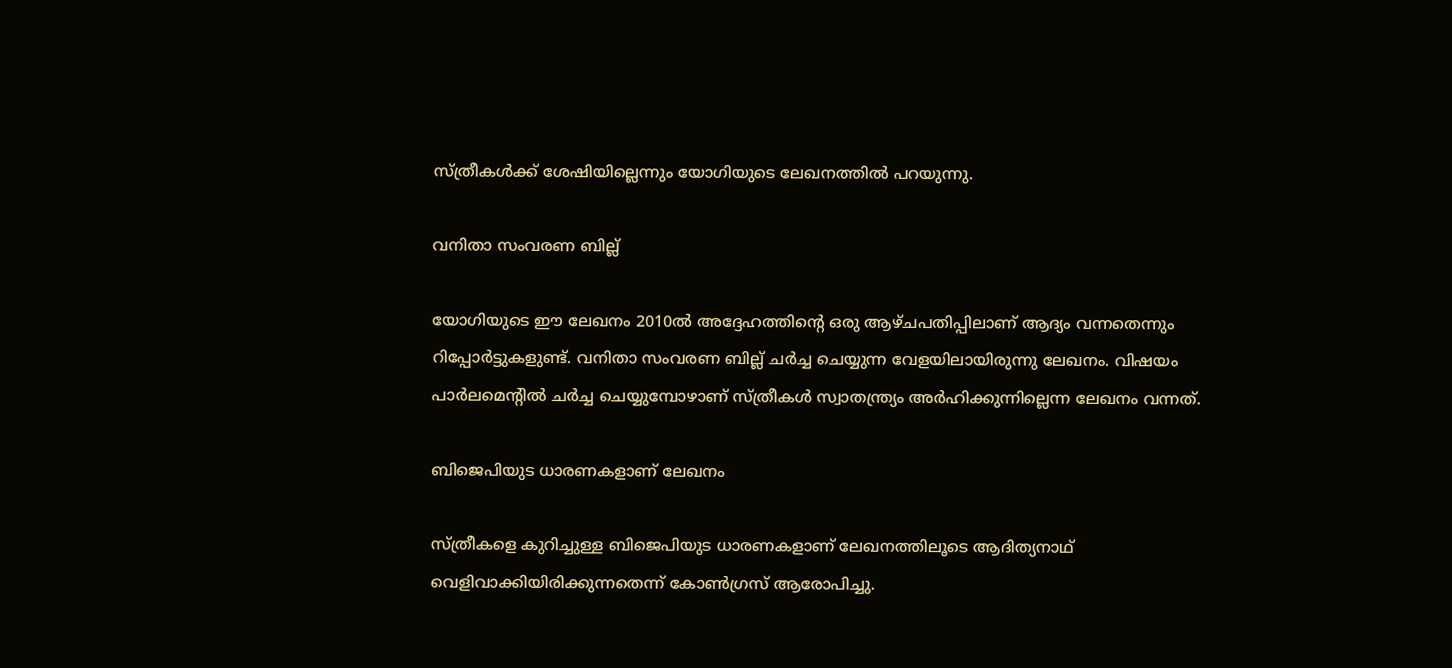സ്ത്രീകള്‍ക്ക് ശേഷിയില്ലെന്നും യോഗിയുടെ ലേഖനത്തില്‍ പറയുന്നു.

വനിതാ സംവരണ ബില്ല്

യോഗിയുടെ ഈ ലേഖനം 2010ല്‍ അദ്ദേഹത്തിന്റെ ഒരു ആഴ്ചപതിപ്പിലാണ് ആദ്യം വന്നതെന്നും റിപ്പോര്‍ട്ടുകളുണ്ട്. വനിതാ സംവരണ ബില്ല് ചര്‍ച്ച ചെയ്യുന്ന വേളയിലായിരുന്നു ലേഖനം. വിഷയം പാര്‍ലമെന്റില്‍ ചര്‍ച്ച ചെയ്യുമ്പോഴാണ് സ്ത്രീകള്‍ സ്വാതന്ത്ര്യം അര്‍ഹിക്കുന്നില്ലെന്ന ലേഖനം വന്നത്.

ബിജെപിയുട ധാരണകളാണ് ലേഖനം

സ്ത്രീകളെ കുറിച്ചുള്ള ബിജെപിയുട ധാരണകളാണ് ലേഖനത്തിലൂടെ ആദിത്യനാഥ് വെളിവാക്കിയിരിക്കുന്നതെന്ന് കോണ്‍ഗ്രസ് ആരോപിച്ചു.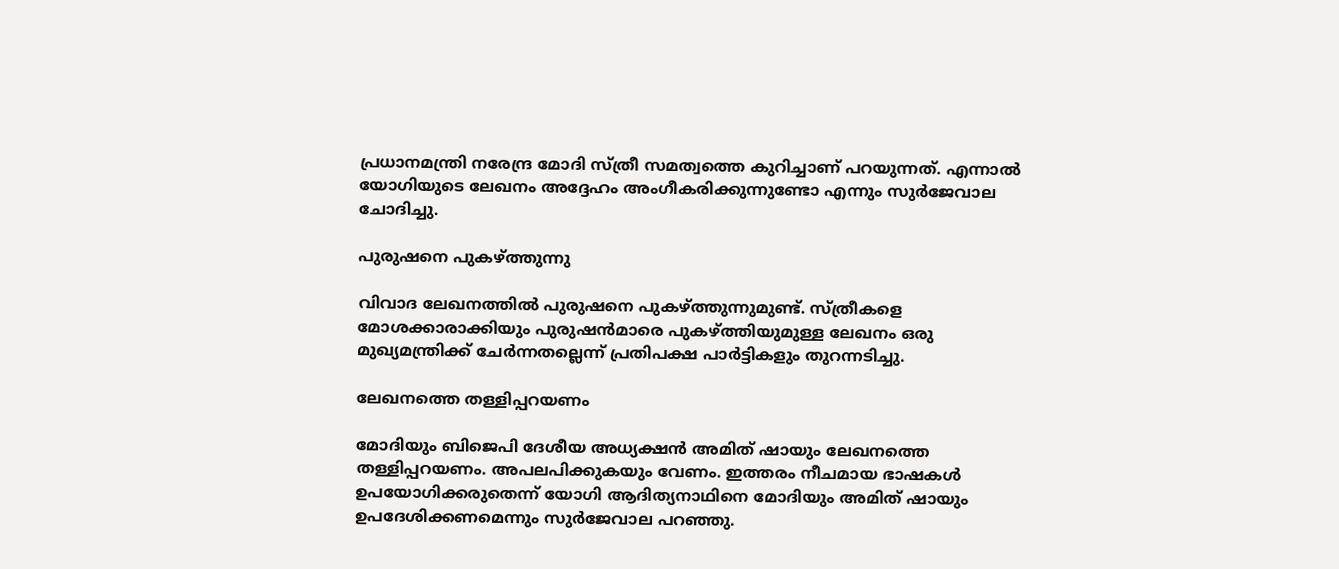പ്രധാനമന്ത്രി നരേന്ദ്ര മോദി സ്ത്രീ സമത്വത്തെ കുറിച്ചാണ് പറയുന്നത്. എന്നാല്‍ യോഗിയുടെ ലേഖനം അദ്ദേഹം അംഗീകരിക്കുന്നുണ്ടോ എന്നും സുര്‍ജേവാല ചോദിച്ചു.

പുരുഷനെ പുകഴ്ത്തുന്നു

വിവാദ ലേഖനത്തില്‍ പുരുഷനെ പുകഴ്ത്തുന്നുമുണ്ട്. സ്ത്രീകളെ മോശക്കാരാക്കിയും പുരുഷന്‍മാരെ പുകഴ്ത്തിയുമുള്ള ലേഖനം ഒരു മുഖ്യമന്ത്രിക്ക് ചേര്‍ന്നതല്ലെന്ന് പ്രതിപക്ഷ പാര്‍ട്ടികളും തുറന്നടിച്ചു.

ലേഖനത്തെ തള്ളിപ്പറയണം

മോദിയും ബിജെപി ദേശീയ അധ്യക്ഷന്‍ അമിത് ഷായും ലേഖനത്തെ തള്ളിപ്പറയണം. അപലപിക്കുകയും വേണം. ഇത്തരം നീചമായ ഭാഷകള്‍ ഉപയോഗിക്കരുതെന്ന് യോഗി ആദിത്യനാഥിനെ മോദിയും അമിത് ഷായും ഉപദേശിക്കണമെന്നും സുര്‍ജേവാല പറഞ്ഞു.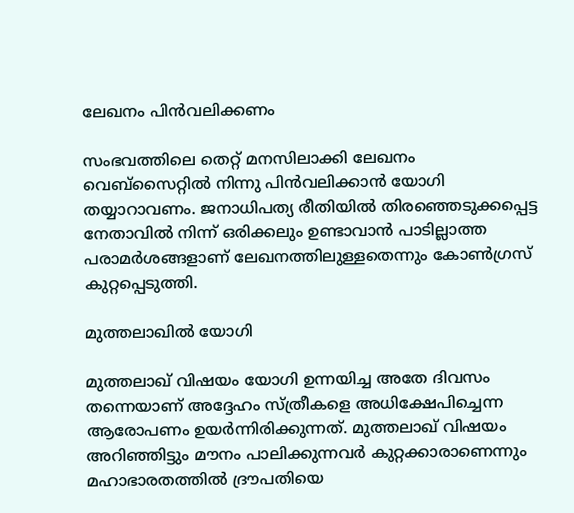ലേഖനം പിന്‍വലിക്കണം

സംഭവത്തിലെ തെറ്റ് മനസിലാക്കി ലേഖനം വെബ്‌സൈറ്റില്‍ നിന്നു പിന്‍വലിക്കാന്‍ യോഗി തയ്യാറാവണം. ജനാധിപത്യ രീതിയില്‍ തിരഞ്ഞെടുക്കപ്പെട്ട നേതാവില്‍ നിന്ന് ഒരിക്കലും ഉണ്ടാവാന്‍ പാടില്ലാത്ത പരാമര്‍ശങ്ങളാണ് ലേഖനത്തിലുള്ളതെന്നും കോണ്‍ഗ്രസ് കുറ്റപ്പെടുത്തി.

മുത്തലാഖില്‍ യോഗി

മുത്തലാഖ് വിഷയം യോഗി ഉന്നയിച്ച അതേ ദിവസം തന്നെയാണ് അദ്ദേഹം സ്ത്രീകളെ അധിക്ഷേപിച്ചെന്ന ആരോപണം ഉയര്‍ന്നിരിക്കുന്നത്. മുത്തലാഖ് വിഷയം അറിഞ്ഞിട്ടും മൗനം പാലിക്കുന്നവര്‍ കുറ്റക്കാരാണെന്നും മഹാഭാരതത്തില്‍ ദ്രൗപതിയെ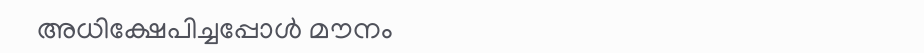അധിക്ഷേപിച്ചപ്പോള്‍ മൗനം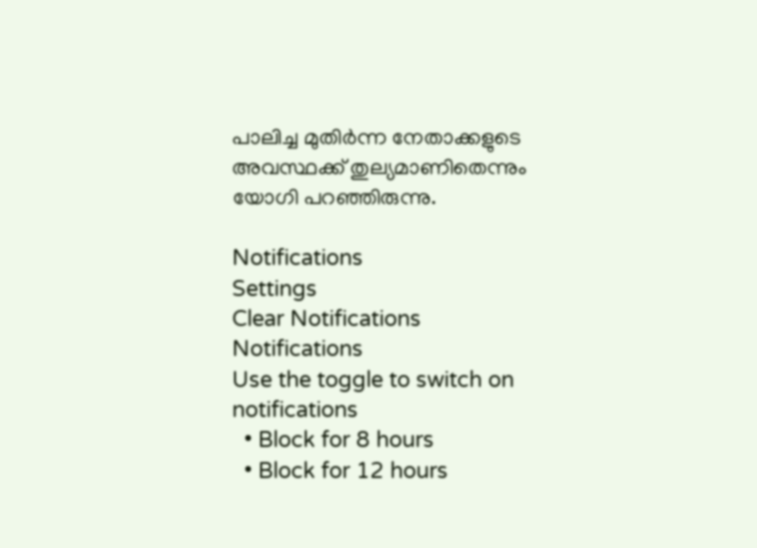പാലിച്ച മുതിര്‍ന്ന നേതാക്കളുടെ അവസ്ഥക്ക് തുല്യമാണിതെന്നും യോഗി പറഞ്ഞിരുന്നു.

Notifications
Settings
Clear Notifications
Notifications
Use the toggle to switch on notifications
  • Block for 8 hours
  • Block for 12 hours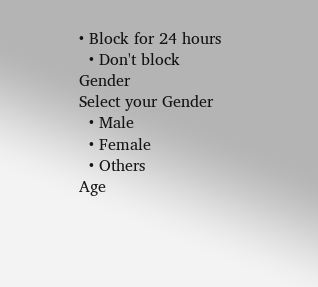• Block for 24 hours
  • Don't block
Gender
Select your Gender
  • Male
  • Female
  • Others
Age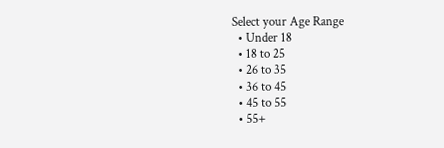Select your Age Range
  • Under 18
  • 18 to 25
  • 26 to 35
  • 36 to 45
  • 45 to 55
  • 55+